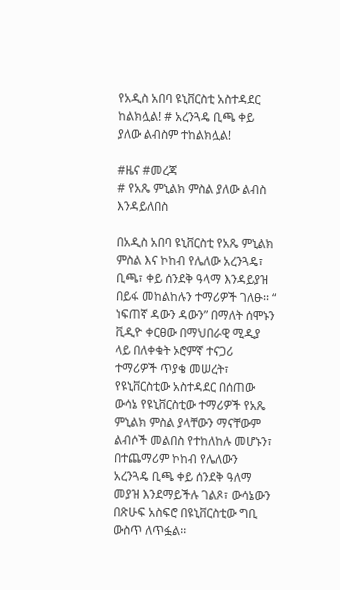የአዲስ አበባ ዩኒቨርስቲ አስተዳደር ከልክሏል! # አረንጓዴ ቢጫ ቀይ ያለው ልብስም ተከልክሏል!

#ዜና #መረጃ
# የአጼ ምኒልክ ምስል ያለው ልብስ እንዳይለበስ

በአዲስ አበባ ዩኒቨርስቲ የአጼ ምኒልክ ምስል እና ኮከብ የሌለው አረንጓዴ፣ ቢጫ፣ ቀይ ሰንደቅ ዓላማ እንዳይያዝ በይፋ መከልከሉን ተማሪዎች ገለፁ፡፡ “ ነፍጠኛ ዳውን ዳውን” በማለት ሰሞኑን ቪዲዮ ቀርፀው በማህበራዊ ሚዲያ ላይ በለቀቁት ኦሮምኛ ተናጋሪ ተማሪዎች ጥያቄ መሠረት፣ የዩኒቨርስቲው አስተዳደር በሰጠው ውሳኔ የዩኒቨርስቲው ተማሪዎች የአጼ ምኒልክ ምስል ያላቸውን ማናቸውም ልብሶች መልበስ የተከለከሉ መሆኑን፣ በተጨማሪም ኮከብ የሌለውን አረንጓዴ ቢጫ ቀይ ሰንደቅ ዓለማ መያዝ እንደማይችሉ ገልጾ፣ ውሳኔውን በጽሁፍ አስፍሮ በዩኒቨርስቲው ግቢ ውስጥ ለጥፏል፡፡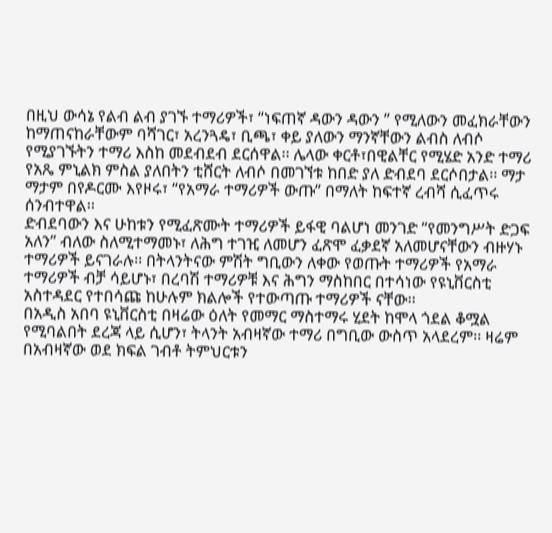በዚህ ውሳኔ የልብ ልብ ያገኙ ተማሪዎች፣ “ነፍጠኛ ዳውን ዳውን ” የሚለውን መፈክራቸውን ከማጠናከራቸውም ባሻገር፣ አረንጓዴ፣ ቢጫ፣ ቀይ ያለውን ማንኛቸውን ልብስ ለብሶ የሚያገኙትን ተማሪ እስከ መደብደብ ደርሰዋል፡፡ ሌላው ቀርቶ፣በዊልቸር የሚሄድ አንድ ተማሪ የአጼ ምኒልክ ምስል ያለበትን ቲሸርት ለብሶ በመገኘቱ ከበድ ያለ ድብደባ ደርሶበታል፡፡ ማታ ማታም በየዶርሙ እየዞሩ፣ “የአማራ ተማሪዎች ውጡ” በማለት ከፍተኛ ረብሻ ሲፈጥሩ ሰንብተዋል፡፡
ድብደባውን እና ሁከቱን የሚፈጽሙት ተማሪዎች ይፋዊ ባልሆነ መንገድ “የመንግሥት ድጋፍ አለን” ብለው ስለሚተማመኑ፣ ለሕግ ተገዢ ለመሆን ፈጽሞ ፈቃደኛ አለመሆናቸውን ብዙሃኑ ተማሪዎች ይናገራሉ፡፡ በትላንትናው ምሽት ግቢውን ለቀው የወጡት ተማሪዎች የአማራ ተማሪዎች ብቻ ሳይሆኑ፣ በረባሽ ተማሪዎቹ እና ሕግን ማስከበር በተሳነው የዩኒቨርስቲ አስተዳደር የተበሳጩ ከሁሉም ክልሎች የተውጣጡ ተማሪዎች ናቸው፡፡
በአዲስ አበባ ዩኒቨርስቲ በዛሬው ዕለት የመማር ማስተማሩ ሂደት ከሞላ ጎደል ቆሟል የሚባልበት ደረጃ ላይ ሲሆን፣ ትላንት አብዛኛው ተማሪ በግቢው ውስጥ አላደረም፡፡ ዛሬም በአብዛኛው ወደ ክፍል ገብቶ ትምህርቱን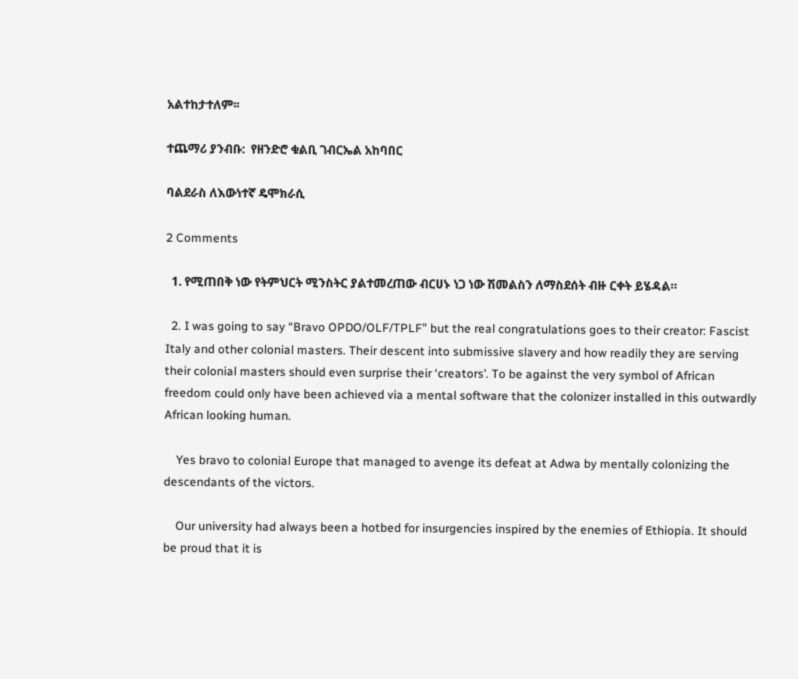አልተከታተለም፡፡

ተጨማሪ ያንብቡ:  የዘንድሮ ቁልቢ ገብርኤል አከባበር

ባልደራስ ለእውነተኛ ዴሞክራሲ

2 Comments

  1. የሚጠበቅ ነው የትምህርት ሚንስትር ያልተመረጠው ብርሀኑ ነጋ ነው ሽመልስን ለማስደሰት ብዙ ርቀት ይሄዳል።

  2. I was going to say “Bravo OPDO/OLF/TPLF” but the real congratulations goes to their creator: Fascist Italy and other colonial masters. Their descent into submissive slavery and how readily they are serving their colonial masters should even surprise their ‘creators’. To be against the very symbol of African freedom could only have been achieved via a mental software that the colonizer installed in this outwardly African looking human.

    Yes bravo to colonial Europe that managed to avenge its defeat at Adwa by mentally colonizing the descendants of the victors.

    Our university had always been a hotbed for insurgencies inspired by the enemies of Ethiopia. It should be proud that it is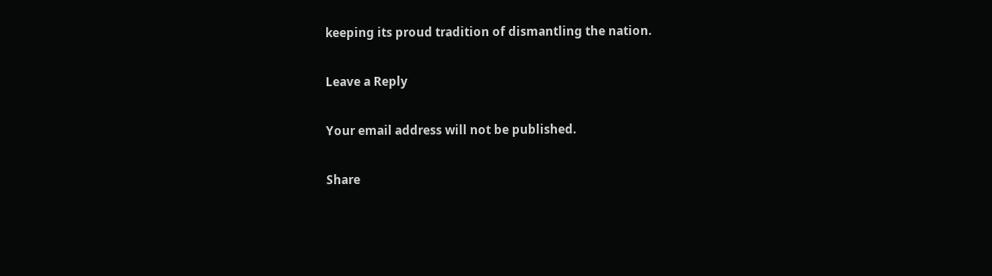keeping its proud tradition of dismantling the nation.

Leave a Reply

Your email address will not be published.

Share